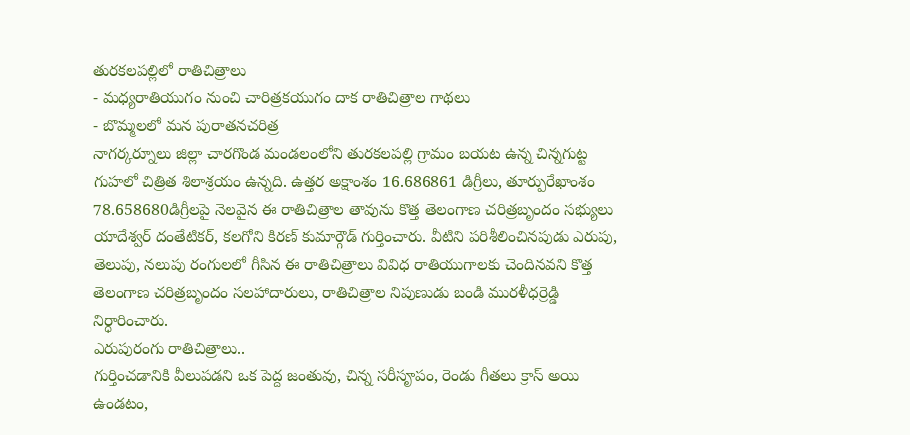తురకలపల్లిలో రాతిచిత్రాలు
- మధ్యరాతియుగం నుంచి చారిత్రకయుగం దాక రాతిచిత్రాల గాథలు
- బొమ్మలలో మన పురాతనచరిత్ర
నాగర్కర్నూలు జిల్లా చారగొండ మండలంలోని తురకలపల్లి గ్రామం బయట ఉన్న చిన్నగుట్ట గుహలో చిత్రిత శిలాశ్రయం ఉన్నది. ఉత్తర అక్షాంశం 16.686861 డిగ్రీలు, తూర్పురేఖాంశం 78.658680డిగ్రీలపై నెలవైన ఈ రాతిచిత్రాల తావును కొత్త తెలంగాణ చరిత్రబృందం సభ్యులు యాదేశ్వర్ దంతేటికర్, కలగోని కిరణ్ కుమార్గౌడ్ గుర్తించారు. వీటిని పరిశీలించినపుడు ఎరుపు, తెలుపు, నలుపు రంగులలో గీసిన ఈ రాతిచిత్రాలు వివిధ రాతియుగాలకు చెందినవని కొత్త తెలంగాణ చరిత్రబృందం సలహాదారులు, రాతిచిత్రాల నిపుణుడు బండి మురళీధర్రెడ్డి నిర్ధారించారు.
ఎరుపురంగు రాతిచిత్రాలు..
గుర్తించడానికి వీలుపడని ఒక పెద్ద జంతువు, చిన్న సరీసౄపం, రెండు గీతలు క్రాస్ అయి ఉండటం,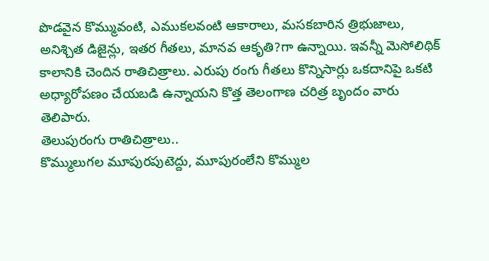పొడవైన కొమ్మువంటి, ఎముకలవంటి ఆకారాలు, మసకబారిన త్రిభుజాలు, అనిశ్చిత డిజైన్లు, ఇతర గీతలు, మానవ ఆకృతి?గా ఉన్నాయి. ఇవన్నీ మెసోలిథిక్ కాలానికి చెందిన రాతిచిత్రాలు. ఎరుపు రంగు గీతలు కొన్నిసార్లు ఒకదానిపై ఒకటి అధ్యారోపణం చేయబడి ఉన్నాయని కొత్త తెలంగాణ చరిత్ర బృందం వారు తెలిపారు.
తెలుపురంగు రాతిచిత్రాలు..
కొమ్ములుగల మూపురపుటెద్దు, మూపురంలేని కొమ్ముల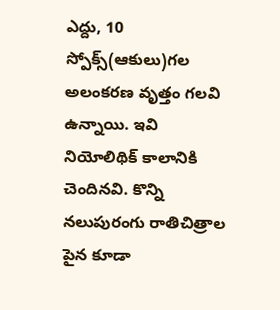ఎద్దు, 10 స్పోక్స్(ఆకులు)గల అలంకరణ వృత్తం గలవి ఉన్నాయి. ఇవి నియోలిథిక్ కాలానికి చెందినవి. కొన్ని నలుపురంగు రాతిచిత్రాల పైన కూడా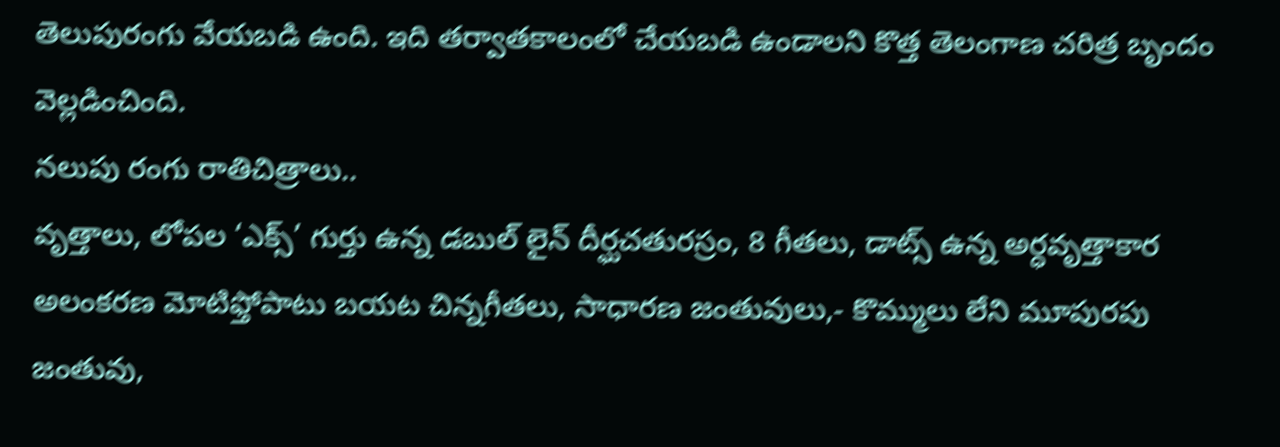తెలుపురంగు వేయబడి ఉంది. ఇది తర్వాతకాలంలో చేయబడి ఉండాలని కొత్త తెలంగాణ చరిత్ర బృందం వెల్లడించింది.
నలుపు రంగు రాతిచిత్రాలు..
వృత్తాలు, లోపల ‘ఎక్స్’ గుర్తు ఉన్న డబుల్ లైన్ దీర్ఘచతురస్రం, 8 గీతలు, డాట్స్ ఉన్న అర్ధవృత్తాకార అలంకరణ మోటిఫ్తోపాటు బయట చిన్నగీతలు, సాధారణ జంతువులు,- కొమ్ములు లేని మూపురపు జంతువు,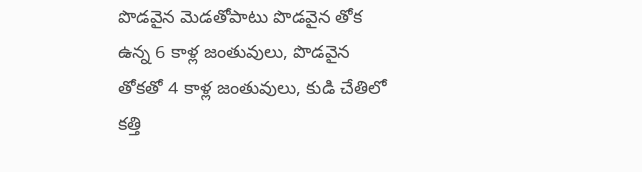పొడవైన మెడతోపాటు పొడవైన తోక ఉన్న 6 కాళ్ల జంతువులు, పొడవైన తోకతో 4 కాళ్ల జంతువులు, కుడి చేతిలో కత్తి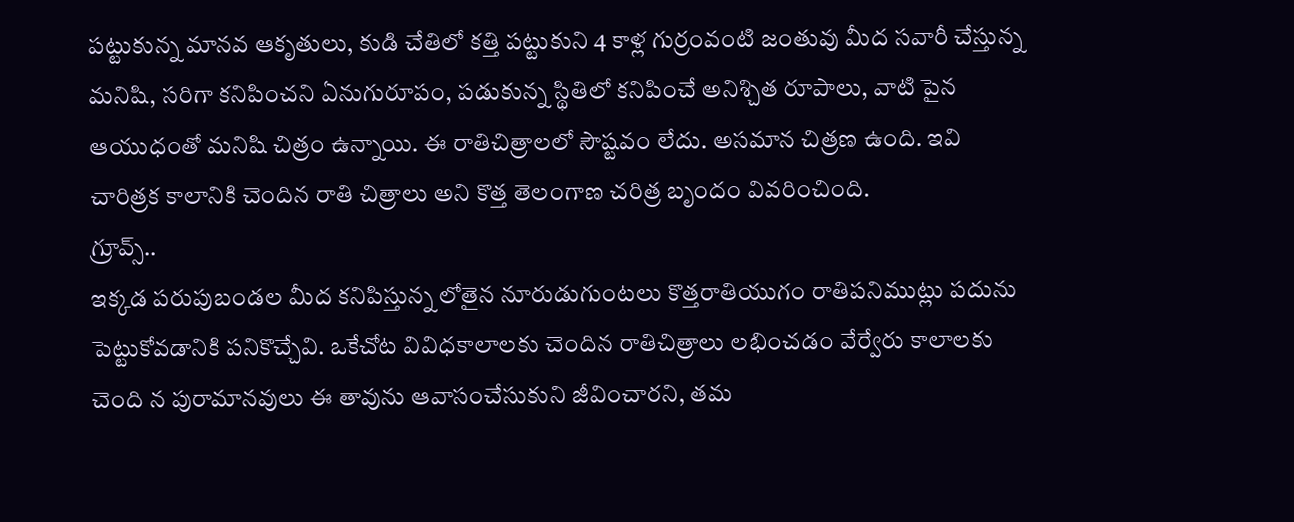పట్టుకున్న మానవ ఆకృతులు, కుడి చేతిలో కత్తి పట్టుకుని 4 కాళ్ల గుర్రంవంటి జంతువు మీద సవారీ చేస్తున్న మనిషి, సరిగా కనిపించని ఏనుగురూపం, పడుకున్న స్థితిలో కనిపించే అనిశ్చిత రూపాలు, వాటి పైన ఆయుధంతో మనిషి చిత్రం ఉన్నాయి. ఈ రాతిచిత్రాలలో సౌష్టవం లేదు. అసమాన చిత్రణ ఉంది. ఇవి చారిత్రక కాలానికి చెందిన రాతి చిత్రాలు అని కొత్త తెలంగాణ చరిత్ర బృందం వివరించింది.
గ్రూవ్స్..
ఇక్కడ పరుపుబండల మీద కనిపిస్తున్న లోతైన నూరుడుగుంటలు కొత్తరాతియుగం రాతిపనిముట్లు పదును పెట్టుకోవడానికి పనికొచ్చేవి. ఒకేచోట వివిధకాలాలకు చెందిన రాతిచిత్రాలు లభించడం వేర్వేరు కాలాలకు చెంది న పురామానవులు ఈ తావును ఆవాసంచేసుకుని జీవించారని, తమ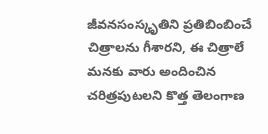జీవనసంస్కృతిని ప్రతిబింబించే చిత్రాలను గీశారని, ఈ చిత్రాలే మనకు వారు అందించిన చరిత్రపుటలని కొత్త తెలంగాణ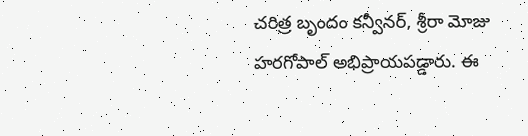చరిత్ర బృందం కన్వీనర్, శ్రీరా మోజు హరగోపాల్ అభిప్రాయపడ్డారు. ఈ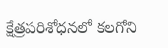క్షేత్రపరిశోధనలో కలగోని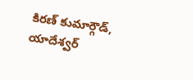కిరణ్ కుమార్గౌడ్, యాదేశ్వర్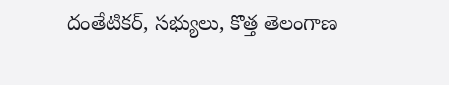దంతేటికర్, సభ్యులు, కొత్త తెలంగాణ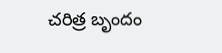చరిత్ర బృందం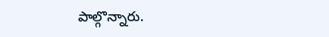పాల్గొన్నారు.